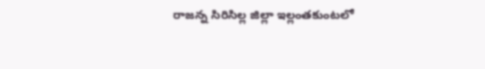రాజన్న సిరిసిల్ల జిల్లా ఇల్లంతకుంటలో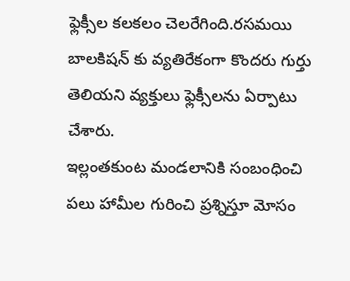ఫ్లెక్సీల కలకలం చెలరేగింది.రసమయి బాలకిషన్ కు వ్యతిరేకంగా కొందరు గుర్తు తెలియని వ్యక్తులు ఫ్లెక్సీలను ఏర్పాటు చేశారు.
ఇల్లంతకుంట మండలానికి సంబంధించి పలు హామీల గురించి ప్రశ్నిస్తూ మోసం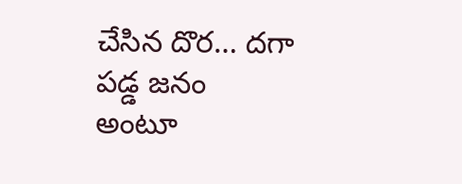చేసిన దొర… దగా పడ్డ జనం అంటూ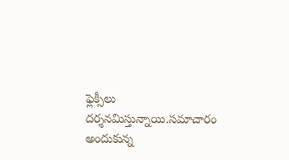ఫ్లెక్సీలు దర్శనమిస్తున్నాయి.సమాచారం అందుకున్న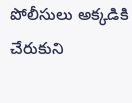పోలీసులు అక్కడికి చేరుకుని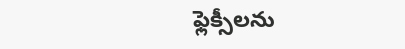ఫ్లెక్సీలను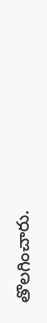తొలగించారు.